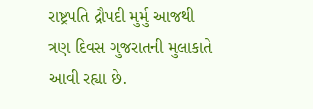રાષ્ટ્રપતિ દ્રૌપદી મુર્મુ આજથી ત્રણ દિવસ ગુજરાતની મુલાકાતે આવી રહ્યા છે.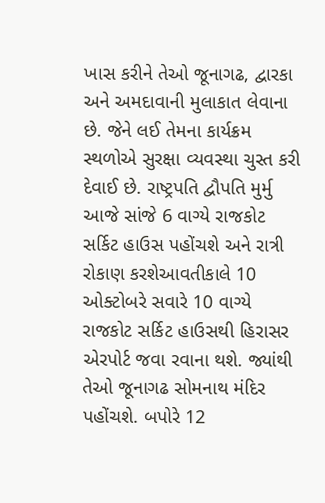ખાસ કરીને તેઓ જૂનાગઢ, દ્વારકા અને અમદાવાની મુલાકાત લેવાના છે. જેને લઈ તેમના કાર્યક્રમ સ્થળોએ સુરક્ષા વ્યવસ્થા ચુસ્ત કરી દેવાઈ છે. રાષ્ટ્રપતિ દ્વૌપતિ મુર્મુ આજે સાંજે 6 વાગ્યે રાજકોટ સર્કિટ હાઉસ પહોંચશે અને રાત્રી રોકાણ કરશેઆવતીકાલે 10 ઓક્ટોબરે સવારે 10 વાગ્યે રાજકોટ સર્કિટ હાઉસથી હિરાસર એરપોર્ટ જવા રવાના થશે. જ્યાંથી તેઓ જૂનાગઢ સોમનાથ મંદિર પહોંચશે. બપોરે 12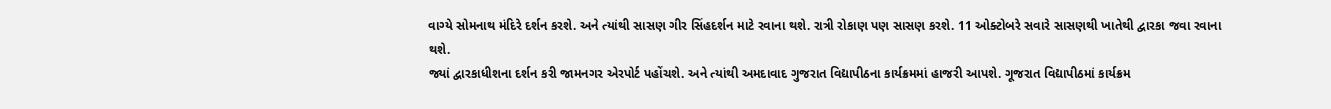વાગ્યે સોમનાથ મંદિરે દર્શન કરશે. અને ત્યાંથી સાસણ ગીર સિંહદર્શન માટે રવાના થશે. રાત્રી રોકાણ પણ સાસણ કરશે. 11 ઓક્ટોબરે સવારે સાસણથી ખાતેથી દ્વારકા જવા રવાના થશે.
જ્યાં દ્વારકાધીશના દર્શન કરી જામનગર એરપોર્ટ પહોંચશે. અને ત્યાંથી અમદાવાદ ગુજરાત વિદ્યાપીઠના કાર્યક્રમમાં હાજરી આપશે. ગૂજરાત વિદ્યાપીઠમાં કાર્યક્રમ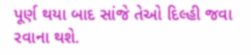પૂર્ણ થયા બાદ સાંજે તેઓ દિલ્હી જવા રવાના થશે.